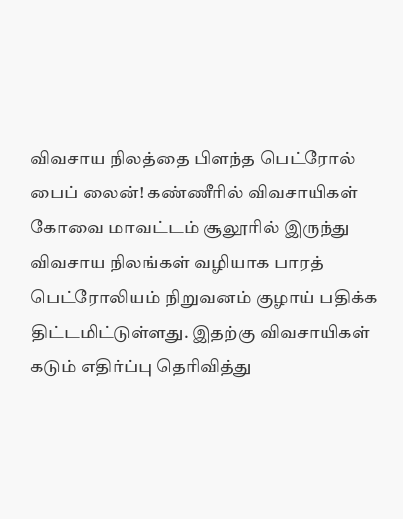விவசாய நிலத்தை பிளந்த பெட்ரோல் பைப் லைன்! கண்ணீரில் விவசாயிகள்
கோவை மாவட்டம் சூலூரில் இருந்து விவசாய நிலங்கள் வழியாக பாரத் பெட்ரோலியம் நிறுவனம் குழாய் பதிக்க திட்டமிட்டுள்ளது. இதற்கு விவசாயிகள் கடும் எதிர்ப்பு தெரிவித்து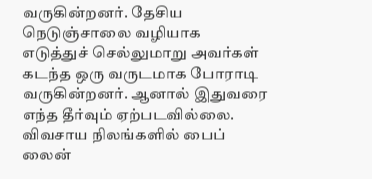வருகின்றனர். தேசிய நெடுஞ்சாலை வழியாக எடுத்துச் செல்லுமாறு அவர்கள் கடந்த ஒரு வருடமாக போராடி வருகின்றனர். ஆனால் இதுவரை எந்த தீர்வும் ஏற்படவில்லை. விவசாய நிலங்களில் பைப் லைன்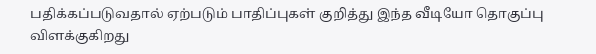பதிக்கப்படுவதால் ஏற்படும் பாதிப்புகள் குறித்து இந்த வீடியோ தொகுப்பு விளக்குகிறது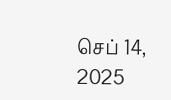செப் 14, 2025